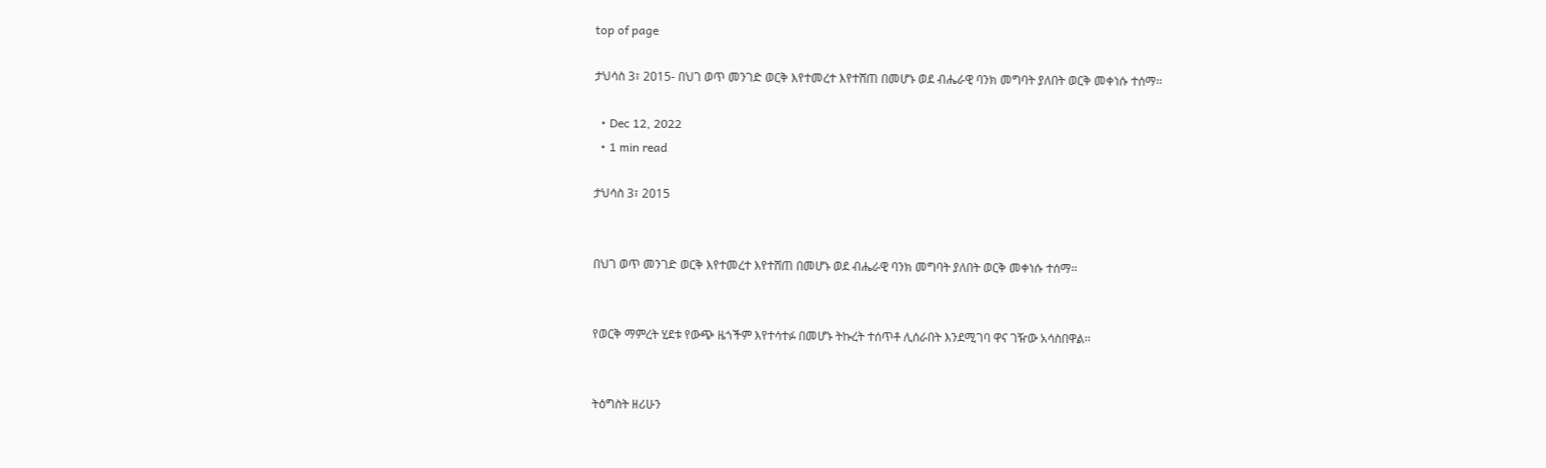top of page

ታህሳስ 3፣ 2015- በህገ ወጥ መንገድ ወርቅ እየተመረተ እየተሸጠ በመሆኑ ወደ ብሔራዊ ባንክ መግባት ያለበት ወርቅ መቀነሱ ተሰማ፡፡

  • Dec 12, 2022
  • 1 min read

ታህሳስ 3፣ 2015


በህገ ወጥ መንገድ ወርቅ እየተመረተ እየተሸጠ በመሆኑ ወደ ብሔራዊ ባንክ መግባት ያለበት ወርቅ መቀነሱ ተሰማ፡፡


የወርቅ ማምረት ሂደቱ የውጭ ዜጎችም እየተሳተፉ በመሆኑ ትኩረት ተሰጥቶ ሊሰራበት እንደሚገባ ዋና ገዥው አሳስበዋል፡፡


ትዕግስት ዘሪሁን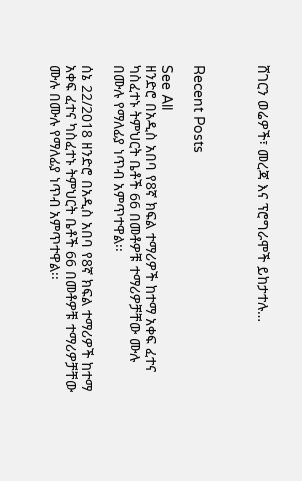ሸገርን ወሬዎች፣ መረጃ እና ፕሮግራሞች ይከታተሉ…



Recent Posts

See All
ዘንድሮ በአዲስ አበባ የ8ኛ ክፍል ተማሪዎች ከተማ አቀፍ ፈተና ካስፈተኑ ትምህርት ቤቶች 66 በመቶዎቹ ተማሪዎቻቸው ሙሉ በሙሉ የማለፊያ ነጥብ አምጥተዋል፡፡

ሰኔ 22/2018 ዘንድሮ በአዲስ አበባ የ8ኛ ክፍል ተማሪዎች ከተማ አቀፍ ፈተና ካስፈተኑ ትምህርት ቤቶች 66 በመቶዎቹ ተማሪዎቻቸው ሙሉ በሙሉ የማለፊያ ነጥብ አምጥተዋል፡፡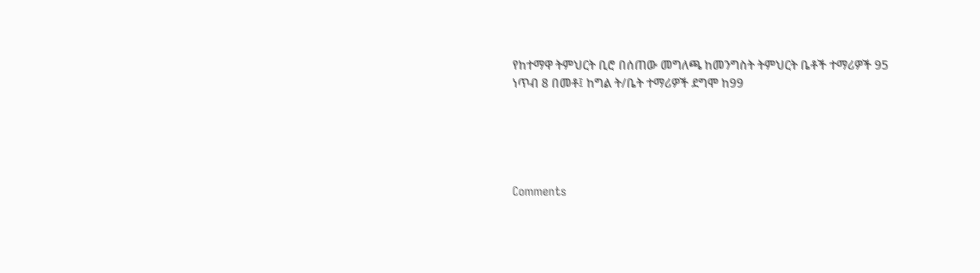የከተማዋ ትምህርት ቢሮ በሰጠው መግለጫ ከመንግስት ትምህርት ቤቶች ተማሪዎች 95 ነጥብ 8 በመቶ፤ ከግል ት/ቤት ተማሪዎች ደግሞ ከ99





Comments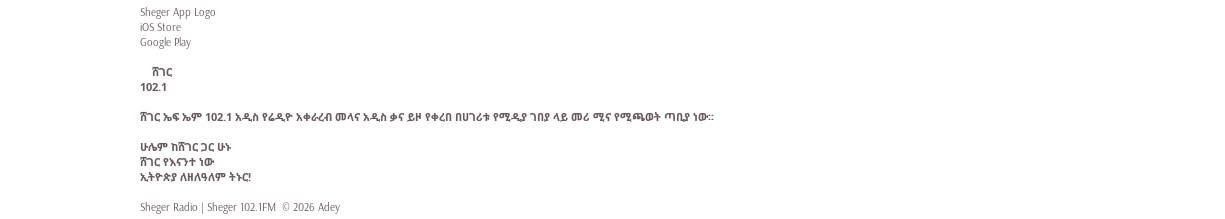Sheger App Logo
iOS Store
Google Play

    ሸገር
102.1

ሸገር ኤፍ ኤም 102.1 አዲስ የሬዲዮ አቀራረብ መላና አዲስ ቃና ይዞ የቀረበ በሀገሪቱ የሚዲያ ገበያ ላይ መሪ ሚና የሚጫወት ጣቢያ ነው፡፡

ሁሌም ከሸገር ጋር ሁኑ
ሸገር የእናንተ ነው
ኢትዮጵያ ለዘለዓለም ትኑር!

Sheger Radio | Sheger 102.1FM  © 2026 Adey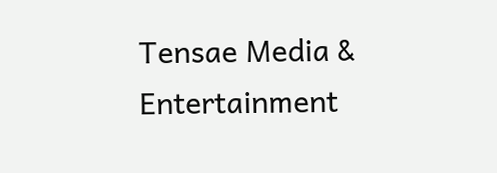Tensae Media & Entertainment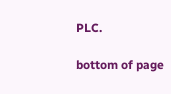PLC.

bottom of page